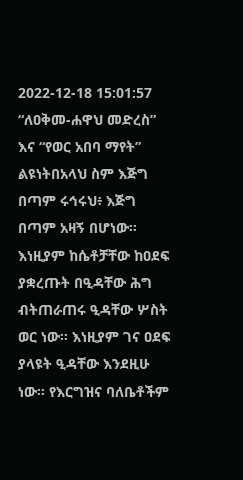2022-12-18 15:01:57
“ለዐቅመ-ሐዋህ መድረስ” እና “የወር አበባ ማየት” ልዩነትበአላህ ስም እጅግ በጣም ሩኅሩህ፥ እጅግ በጣም አዛኝ በሆነው።
እነዚያም ከሴቶቻቸው ከዐደፍ ያቋረጡት በዒዳቸው ሕግ ብትጠራጠሩ ዒዳቸው ሦስት ወር ነው፡፡ እነዚያም ገና ዐደፍ ያላዩት ዒዳቸው እንደዚሁ ነው፡፡ የእርግዝና ባለቤቶችም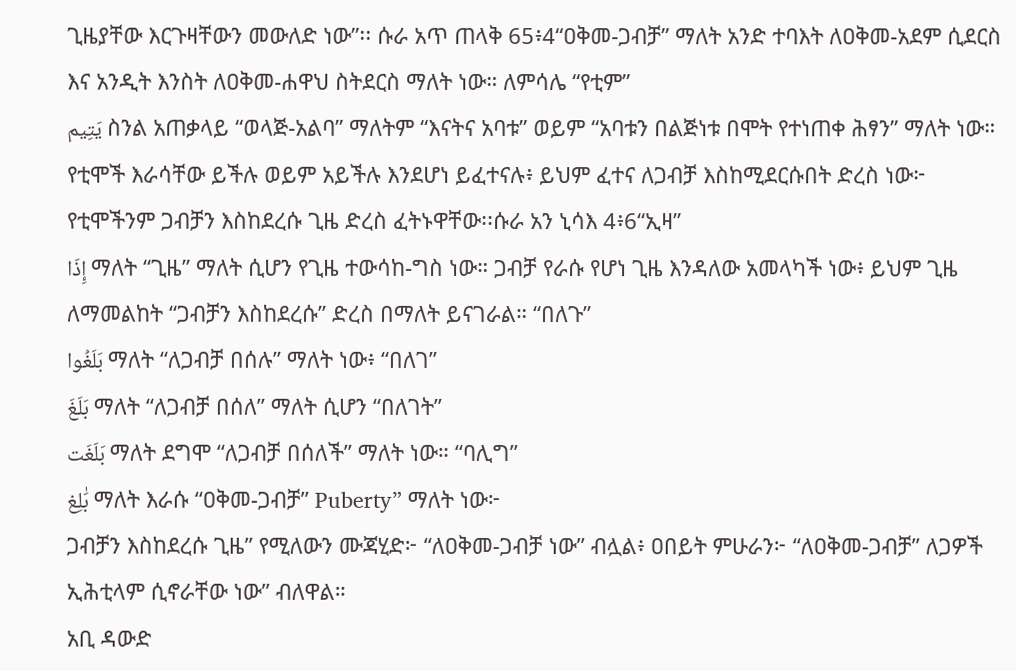ጊዜያቸው እርጉዛቸውን መውለድ ነው”፡፡ ሱራ አጥ ጠላቅ 65፥4“ዐቅመ-ጋብቻ” ማለት አንድ ተባእት ለዐቅመ-አደም ሲደርስ እና አንዲት እንስት ለዐቅመ-ሐዋህ ስትደርስ ማለት ነው። ለምሳሌ “የቲም”
يَتِيم ስንል አጠቃላይ “ወላጅ-አልባ” ማለትም “እናትና አባቱ” ወይም “አባቱን በልጅነቱ በሞት የተነጠቀ ሕፃን” ማለት ነው። የቲሞች እራሳቸው ይችሉ ወይም አይችሉ እንደሆነ ይፈተናሉ፥ ይህም ፈተና ለጋብቻ እስከሚደርሱበት ድረስ ነው፦
የቲሞችንም ጋብቻን እስከደረሱ ጊዜ ድረስ ፈትኑዋቸው፡፡ሱራ አን ኒሳእ 4፥6“ኢዛ”
إِذَا ማለት “ጊዜ” ማለት ሲሆን የጊዜ ተውሳከ-ግስ ነው። ጋብቻ የራሱ የሆነ ጊዜ እንዳለው አመላካች ነው፥ ይህም ጊዜ ለማመልከት “ጋብቻን እስከደረሱ” ድረስ በማለት ይናገራል። “በለጉ”
بَلَغُوا ማለት “ለጋብቻ በሰሉ” ማለት ነው፥ “በለገ”
بَلَغَ ማለት “ለጋብቻ በሰለ” ማለት ሲሆን “በለገት”
بَلَغَت ማለት ደግሞ “ለጋብቻ በሰለች” ማለት ነው። “ባሊግ”
بَٰلِغ ማለት እራሱ “ዐቅመ-ጋብቻ” Puberty” ማለት ነው፦
ጋብቻን እስከደረሱ ጊዜ” የሚለውን ሙጃሂድ፦ “ለዐቅመ-ጋብቻ ነው” ብሏል፥ ዐበይት ምሁራን፦ “ለዐቅመ-ጋብቻ” ለጋዎች ኢሕቲላም ሲኖራቸው ነው” ብለዋል።
አቢ ዳውድ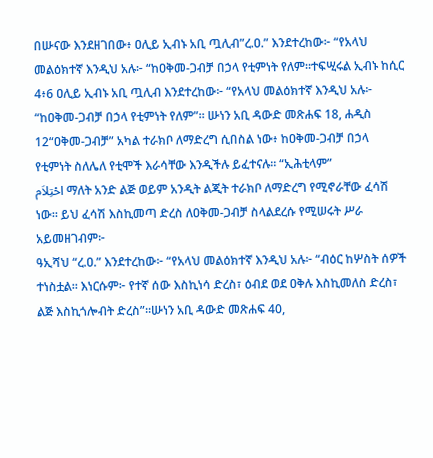በሡናው እንደዘገበው፥ ዐሊይ ኢብኑ አቢ ጧሊብ”ረ.ዐ.” እንደተረከው፦ “የአላህ መልዕክተኛ እንዲህ አሉ፦ “ከዐቅመ-ጋብቻ በኃላ የቲምነት የለም።ተፍሢሩል ኢብኑ ከሲር 4፥6 ዐሊይ ኢብኑ አቢ ጧሊብ እንደተረከው፦ “የአላህ መልዕክተኛ እንዲህ አሉ፦ “ከዐቅመ-ጋብቻ በኃላ የቲምነት የለም”። ሡነን አቢ ዳውድ መጽሐፍ 18, ሐዲስ 12“ዐቅመ-ጋብቻ” አካል ተራክቦ ለማድረግ ሲበስል ነው፥ ከዐቅመ-ጋብቻ በኃላ የቲምነት ስለሌለ የቲሞች እራሳቸው እንዲችሉ ይፈተናሉ። “ኢሕቲላም”
احْتِلاَم ማለት አንድ ልጅ ወይም አንዲት ልጂት ተራክቦ ለማድረግ የሚኖራቸው ፈሳሽ ነው። ይህ ፈሳሽ እስኪመጣ ድረስ ለዐቅመ-ጋብቻ ስላልደረሱ የሚሠሩት ሥራ አይመዘገብም፦
ዓኢሻህ “ረ.ዐ.” እንደተረከው፦ “የአላህ መልዕክተኛ እንዲህ አሉ፦ “ብዕር ከሦስት ሰዎች ተነስቷል። እነርሱም፦ የተኛ ሰው እስኪነሳ ድረስ፣ ዕብደ ወደ ዐቅሉ እስኪመለስ ድረስ፣ ልጅ እስኪጎሎብት ድረስ”።ሡነን አቢ ዳውድ መጽሐፍ 40,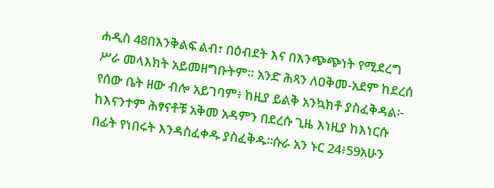ሐዲስ 48በእንቅልፍ ልብ፣ በዕብደት እና በእንጭጭነት የሚደረግ ሥራ መላእክት አይመዘግቡትም። አንድ ሕጻን ለዐቅመ-አደም ከደረሰ የሰው ቤት ዘው ብሎ አይገባም፥ ከዚያ ይልቅ አንኳክቶ ያስፈቅዳል፦ ከእናንተም ሕፃናቶቹ አቅመ አዳምን በደረሱ ጊዜ እነዚያ ከእነርሱ በፊት የነበሩት እንዳስፈቀዱ ያስፈቅዱ፡፡ሱራ አን ኑር 24፥59አሁን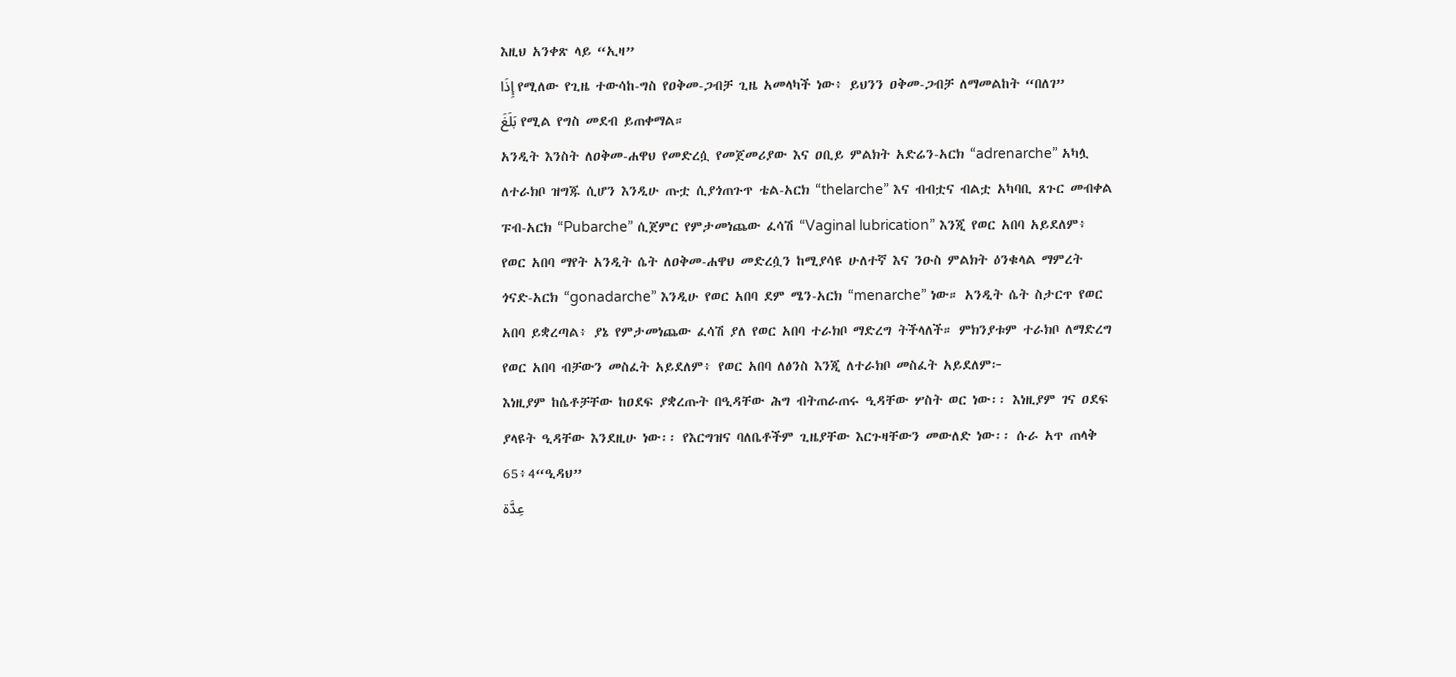እዚህ አንቀጽ ላይ “ኢዛ”
إِذَا የሚለው የጊዜ ተውሳከ-ግስ የዐቅመ-ጋብቻ ጊዜ አመላካች ነው፥ ይህንን ዐቅመ-ጋብቻ ለማመልከት “በለገ”
بَلَغَ የሚል የግስ መደብ ይጠቀማል።
አንዲት እንስት ለዐቅመ-ሐዋህ የመድረሷ የመጀመሪያው እና ዐቢይ ምልክት አድሬን-አርክ “adrenarche” አካሏ ለተራክቦ ዝግጁ ሲሆን እንዲሁ ጡቷ ሲያጎጠጉጥ ቴል-አርክ “thelarche” እና ብብቷና ብልቷ አካባቢ ጸጉር መብቀል ፑብ-አርክ “Pubarche” ሲጀምር የምታመነጨው ፈሳሽ “Vaginal lubrication” እንጂ የወር አበባ አይደለም፥ የወር አበባ ማየት አንዲት ሴት ለዐቅመ-ሐዋህ መድረሷን ከሚያሳዩ ሁለተኛ እና ንዑስ ምልክት ዕንቁላል ማምረት ጎናድ-አርክ “gonadarche” እንዲሁ የወር አበባ ደም ሜን-አርክ “menarche” ነው። አንዲት ሴት ስታርጥ የወር አበባ ይቋረጣል፥ ያኔ የምታመነጨው ፈሳሽ ያለ የወር አበባ ተራክቦ ማድረግ ትችላለች። ምክንያቱም ተራክቦ ለማድረግ የወር አበባ ብቻውን መስፈት አይደለም፥ የወር አበባ ለፅንስ እንጂ ለተራክቦ መስፈት አይደለም፦
እነዚያም ከሴቶቻቸው ከዐደፍ ያቋረጡት በዒዳቸው ሕግ ብትጠራጠሩ ዒዳቸው ሦስት ወር ነው፡፡ እነዚያም ገና ዐደፍ ያላዩት ዒዳቸው እንደዚሁ ነው፡፡ የእርግዝና ባለቤቶችም ጊዜያቸው እርጉዛቸውን መውለድ ነው፡፡ ሱራ አጥ ጠላቅ 65፥4“ዒዳህ”
عِدَّة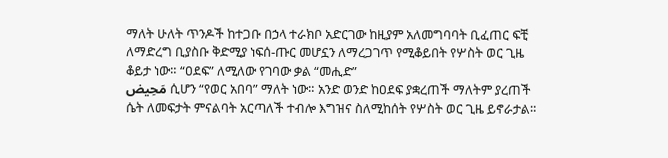ማለት ሁለት ጥንዶች ከተጋቡ በኃላ ተራክቦ አድርገው ከዚያም አለመግባባት ቢፈጠር ፍቺ ለማድረግ ቢያስቡ ቅድሚያ ነፍሰ-ጡር መሆኗን ለማረጋገጥ የሚቆይበት የሦስት ወር ጊዜ ቆይታ ነው። “ዐደፍ” ለሚለው የገባው ቃል “መሒድ”
مَحِيض ሲሆን “የወር አበባ” ማለት ነው። አንድ ወንድ ከዐደፍ ያቋረጠች ማለትም ያረጠች ሴት ለመፍታት ምናልባት አርጣለች ተብሎ እግዝና ስለሚከሰት የሦስት ወር ጊዜ ይኖራታል።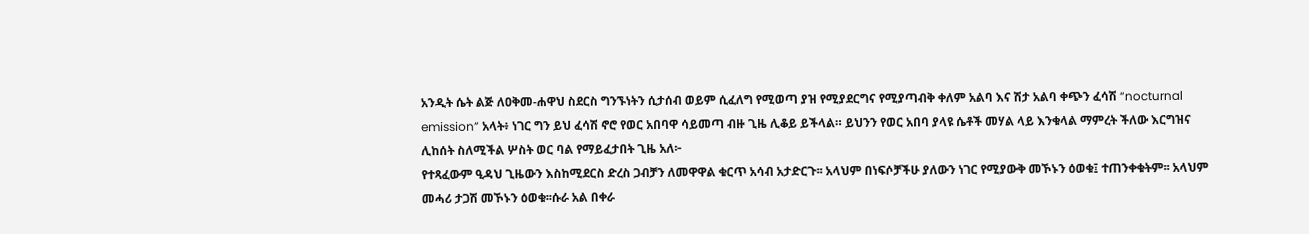አንዲት ሴት ልጅ ለዐቅመ-ሐዋህ ስደርስ ግንኙነትን ሲታሰብ ወይም ሲፈለግ የሚወጣ ያዝ የሚያደርግና የሚያጣብቅ ቀለም አልባ እና ሽታ አልባ ቀጭን ፈሳሽ “nocturnal emission” አላት፥ ነገር ግን ይህ ፈሳሽ ኖሮ የወር አበባዋ ሳይመጣ ብዙ ጊዜ ሊቆይ ይችላል። ይህንን የወር አበባ ያላዩ ሴቶች መሃል ላይ እንቁላል ማምረት ችለው እርግዝና ሊከሰት ስለሚችል ሦስት ወር ባል የማይፈታበት ጊዜ አለ፦
የተጻፈውም ዒዳህ ጊዜውን እስከሚደርስ ድረስ ጋብቻን ለመዋዋል ቁርጥ አሳብ አታድርጉ፡፡ አላህም በነፍሶቻችሁ ያለውን ነገር የሚያውቅ መኾኑን ዕወቁ፤ ተጠንቀቁትም፡፡ አላህም መሓሪ ታጋሽ መኾኑን ዕወቁ፡፡ሱራ አል በቀራ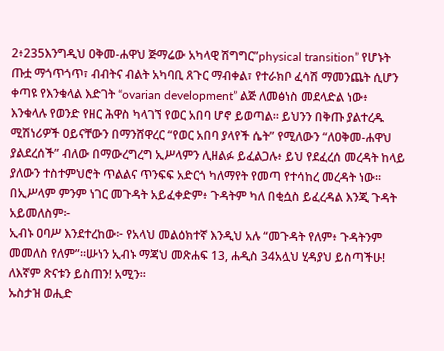2፥235እንግዲህ ዐቅመ-ሐዋህ ጅማሬው አካላዊ ሽግግር”physical transition” የሆኑት ጡቷ ማጎጥጎጥ፣ ብብትና ብልት አካባቢ ጸጉር ማብቀል፣ የተራክቦ ፈሳሽ ማመንጨት ሲሆን ቀጣዩ የእንቁላል እድገት “ovarian development” ልጅ ለመፅነስ መደላድል ነው፥ እንቁላሉ የወንድ የዘር ሕዋስ ካላገኘ የወር አበባ ሆኖ ይወጣል። ይህንን በቅጡ ያልተረዱ ሚሽነሪዎች ዐይናቸውን በማንሸዋረር “የወር አበባ ያላየች ሴት” የሚለውን “ለዐቅመ-ሐዋህ ያልደረሰች” ብለው በማውረግረግ ኢሥላምን ሊዘልፉ ይፈልጋሉ፥ ይህ የደፈረሰ መረዳት ከላይ ያለውን ተስተምህሮት ጥልልና ጥንፍፍ አድርጎ ካለማየት የመጣ የተሳከረ መረዳት ነው። በኢሥላም ምንም ነገር መጉዳት አይፈቀድም፥ ጉዳትም ካለ በቂሷስ ይፈረዳል እንጂ ጉዳት አይመለስም፦
ኢብኑ ዐባሥ እንደተረከው፦ የአላህ መልዕክተኛ እንዲህ አሉ “መጉዳት የለም፥ ጉዳትንም መመለስ የለም”።ሡነን ኢብኑ ማጃህ መጽሐፍ 13, ሐዲስ 34አሏህ ሂዳያህ ይስጣችሁ! ለእኛም ጽናቱን ይስጠን! አሚን።
ኡስታዝ ወሒድ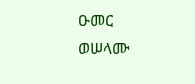ዑመር
ወሠላሙ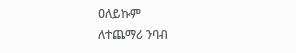ዐለይኩም
ለተጨማሪ ንባብ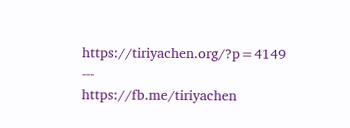https://tiriyachen.org/?p=4149
‐‐‐
https://fb.me/tiriyachen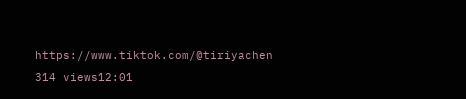https://www.tiktok.com/@tiriyachen
314 views12:01